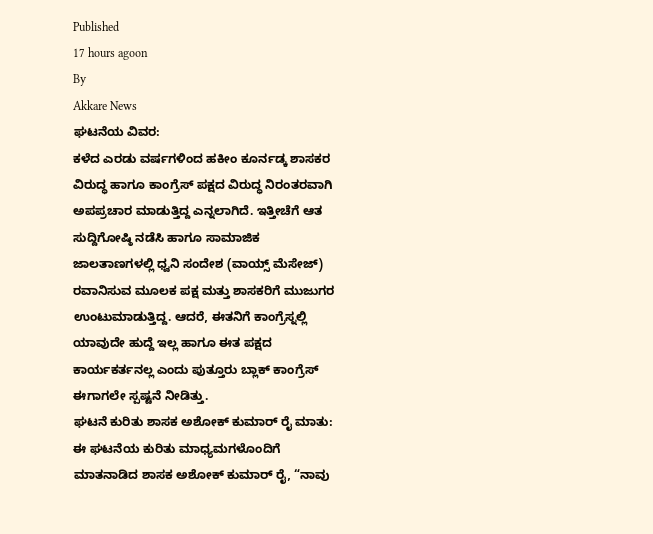Published
17 hours agoon
By
Akkare News
ಘಟನೆಯ ವಿವರ:
ಕಳೆದ ಎರಡು ವರ್ಷಗಳಿಂದ ಹಕೀಂ ಕೂರ್ನಡ್ಕ ಶಾಸಕರ ವಿರುದ್ಧ ಹಾಗೂ ಕಾಂಗ್ರೆಸ್ ಪಕ್ಷದ ವಿರುದ್ಧ ನಿರಂತರವಾಗಿ ಅಪಪ್ರಚಾರ ಮಾಡುತ್ತಿದ್ದ ಎನ್ನಲಾಗಿದೆ. ಇತ್ತೀಚೆಗೆ ಆತ ಸುದ್ದಿಗೋಷ್ಠಿ ನಡೆಸಿ ಹಾಗೂ ಸಾಮಾಜಿಕ ಜಾಲತಾಣಗಳಲ್ಲಿ ಧ್ವನಿ ಸಂದೇಶ (ವಾಯ್ಸ್ ಮೆಸೇಜ್) ರವಾನಿಸುವ ಮೂಲಕ ಪಕ್ಷ ಮತ್ತು ಶಾಸಕರಿಗೆ ಮುಜುಗರ ಉಂಟುಮಾಡುತ್ತಿದ್ದ. ಆದರೆ, ಈತನಿಗೆ ಕಾಂಗ್ರೆಸ್ನಲ್ಲಿ ಯಾವುದೇ ಹುದ್ದೆ ಇಲ್ಲ ಹಾಗೂ ಈತ ಪಕ್ಷದ ಕಾರ್ಯಕರ್ತನಲ್ಲ ಎಂದು ಪುತ್ತೂರು ಬ್ಲಾಕ್ ಕಾಂಗ್ರೆಸ್ ಈಗಾಗಲೇ ಸ್ಪಷ್ಟನೆ ನೀಡಿತ್ತು.
ಘಟನೆ ಕುರಿತು ಶಾಸಕ ಅಶೋಕ್ ಕುಮಾರ್ ರೈ ಮಾತು:
ಈ ಘಟನೆಯ ಕುರಿತು ಮಾಧ್ಯಮಗಳೊಂದಿಗೆ ಮಾತನಾಡಿದ ಶಾಸಕ ಅಶೋಕ್ ಕುಮಾರ್ ರೈ, “ನಾವು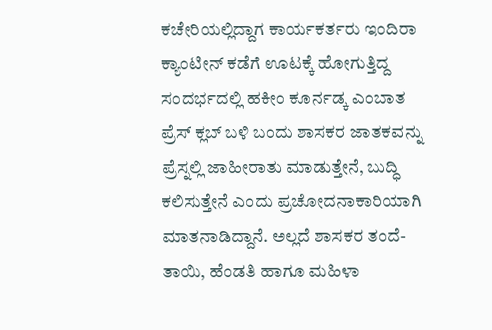ಕಚೇರಿಯಲ್ಲಿದ್ದಾಗ ಕಾರ್ಯಕರ್ತರು ಇಂದಿರಾ ಕ್ಯಾಂಟೀನ್ ಕಡೆಗೆ ಊಟಕ್ಕೆ ಹೋಗುತ್ತಿದ್ದ ಸಂದರ್ಭದಲ್ಲಿ ಹಕೀಂ ಕೂರ್ನಡ್ಕ ಎಂಬಾತ ಪ್ರೆಸ್ ಕ್ಲಬ್ ಬಳಿ ಬಂದು ಶಾಸಕರ ಜಾತಕವನ್ನು ಪ್ರೆಸ್ನಲ್ಲಿ ಜಾಹೀರಾತು ಮಾಡುತ್ತೇನೆ, ಬುದ್ಧಿ ಕಲಿಸುತ್ತೇನೆ ಎಂದು ಪ್ರಚೋದನಾಕಾರಿಯಾಗಿ ಮಾತನಾಡಿದ್ದಾನೆ. ಅಲ್ಲದೆ ಶಾಸಕರ ತಂದೆ-ತಾಯಿ, ಹೆಂಡತಿ ಹಾಗೂ ಮಹಿಳಾ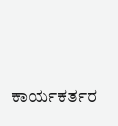ಕಾರ್ಯಕರ್ತರ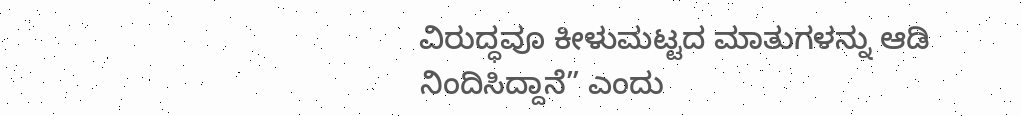ವಿರುದ್ಧವೂ ಕೀಳುಮಟ್ಟದ ಮಾತುಗಳನ್ನು ಆಡಿ ನಿಂದಿಸಿದ್ದಾನೆ” ಎಂದು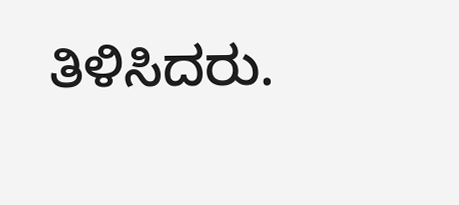ತಿಳಿಸಿದರು.